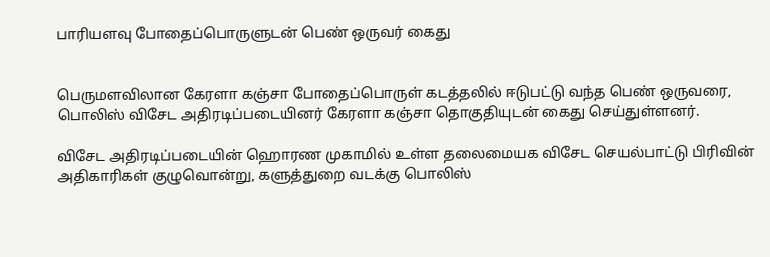பாரியளவு போதைப்பொருளுடன் பெண் ஒருவர் கைது


பெருமளவிலான கேரளா கஞ்சா போதைப்பொருள் கடத்தலில் ஈடுபட்டு வந்த பெண் ஒருவரை, பொலிஸ் விசேட அதிரடிப்படையினர் கேரளா கஞ்சா தொகுதியுடன் கைது செய்துள்ளனர்.

விசேட அதிரடிப்படையின் ஹொரண முகாமில் உள்ள தலைமையக விசேட செயல்பாட்டு பிரிவின் அதிகாரிகள் குழுவொன்று, களுத்துறை வடக்கு பொலிஸ்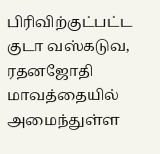பிரிவிற்குட்பட்ட குடா வஸ்கடுவ, ரதனஜோதி மாவத்தையில் அமைந்துள்ள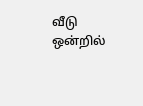வீடு ஒன்றில்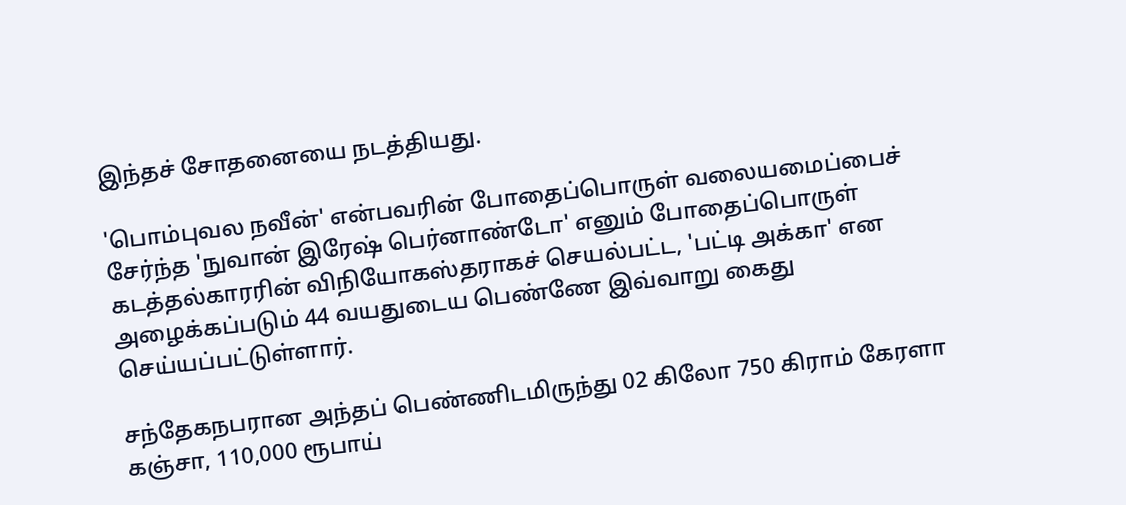இந்தச் சோதனையை நடத்தியது.

'பொம்புவல நவீன்' என்பவரின் போதைப்பொருள் வலையமைப்பைச் சேர்ந்த 'நுவான் இரேஷ் பெர்னாண்டோ' எனும் போதைப்பொருள் கடத்தல்காரரின் விநியோகஸ்தராகச் செயல்பட்ட, 'பட்டி அக்கா' என அழைக்கப்படும் 44 வயதுடைய பெண்ணே இவ்வாறு கைது செய்யப்பட்டுள்ளார்.

சந்தேகநபரான அந்தப் பெண்ணிடமிருந்து 02 கிலோ 750 கிராம் கேரளா கஞ்சா, 110,000 ரூபாய்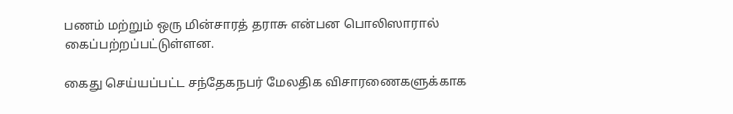பணம் மற்றும் ஒரு மின்சாரத் தராசு என்பன பொலிஸாரால் கைப்பற்றப்பட்டுள்ளன.

கைது செய்யப்பட்ட சந்தேகநபர் மேலதிக விசாரணைகளுக்காக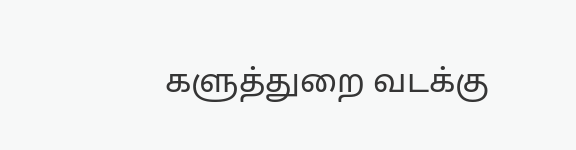களுத்துறை வடக்கு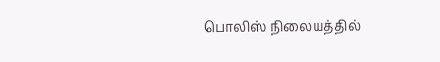பொலிஸ் நிலையத்தில்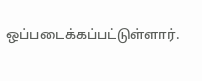ஒப்படைக்கப்பட்டுள்ளார்.